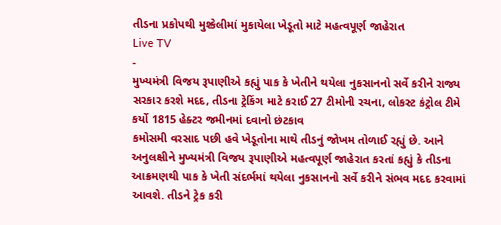તીડના પ્રકોપથી મુશ્કેલીમાં મુકાયેલા ખેડૂતો માટે મહત્વપૂર્ણ જાહેરાત
Live TV
-
મુખ્યમંત્રી વિજય રૂપાણીએ કહ્યું પાક કે ખેતીને થયેલા નુકસાનનો સર્વે કરીને રાજ્ય સરકાર કરશે મદદ, તીડના ટ્રેકિંગ માટે કરાઈ 27 ટીમોની રચના, લોકસ્ટ કંટ્રોલ ટીમે કર્યો 1815 હેક્ટર જમીનમાં દવાનો છંટકાવ
કમોસમી વરસાદ પછી હવે ખેડૂતોના માથે તીડનું જોખમ તોળાઈ રહ્યું છે. આને અનુલક્ષીને મુખ્યમંત્રી વિજય રૂપાણીએ મહત્વપૂર્ણ જાહેરાત કરતાં કહ્યું કે તીડના આક્રમણથી પાક કે ખેતી સંદર્ભમાં થયેલા નુકસાનનો સર્વે કરીને સંભવ મદદ કરવામાં આવશે. તીડને ટ્રેક કરી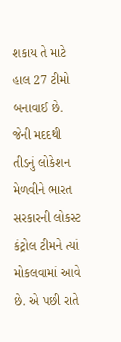શકાય તે માટે હાલ 27 ટીમો બનાવાઈ છે. જેની મદદથી તીડનું લોકેશન મેળવીને ભારત સરકારની લોકસ્ટ કંટ્રોલ ટીમને ત્યાં મોકલવામાં આવે છે. એ પછી રાતે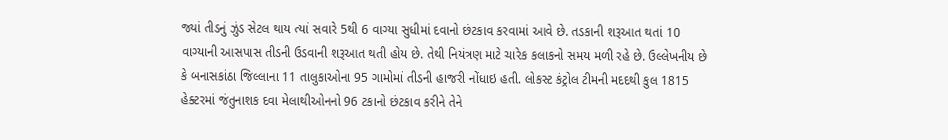જ્યાં તીડનું ઝુંડ સેટલ થાય ત્યાં સવારે 5થી 6 વાગ્યા સુધીમાં દવાનો છંટકાવ કરવામાં આવે છે. તડકાની શરૂઆત થતાં 10 વાગ્યાની આસપાસ તીડની ઉડવાની શરૂઆત થતી હોય છે. તેથી નિયંત્રણ માટે ચારેક કલાકનો સમય મળી રહે છે. ઉલ્લેખનીય છે કે બનાસકાંઠા જિલ્લાના 11 તાલુકાઓના 95 ગામોમાં તીડની હાજરી નોંધાઇ હતી. લોકસ્ટ કંટ્રોલ ટીમની મદદથી કુલ 1815 હેક્ટરમાં જંતુનાશક દવા મેલાથીઓનનો 96 ટકાનો છંટકાવ કરીને તેને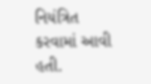નિયંત્રિત કરવામાં આવી હતી.